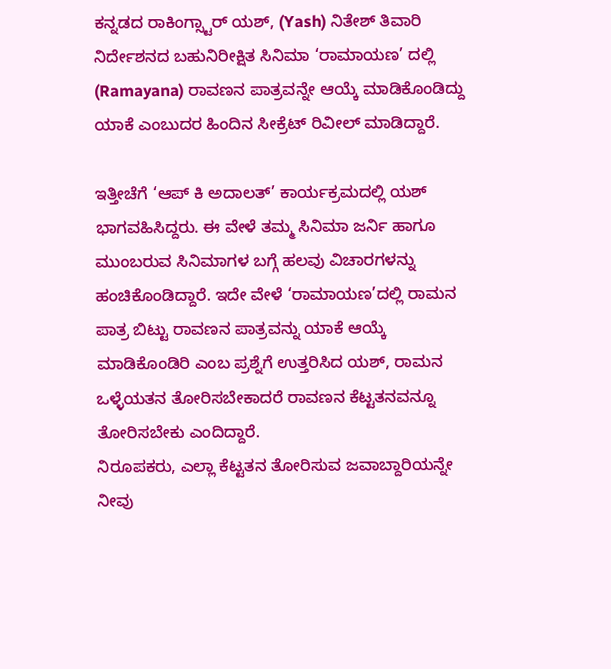ಕನ್ನಡದ ರಾಕಿಂಗ್ಸ್ಟಾರ್ ಯಶ್, (Yash) ನಿತೇಶ್ ತಿವಾರಿ ನಿರ್ದೇಶನದ ಬಹುನಿರೀಕ್ಷಿತ ಸಿನಿಮಾ ‘ರಾಮಾಯಣ’ ದಲ್ಲಿ (Ramayana) ರಾವಣನ ಪಾತ್ರವನ್ನೇ ಆಯ್ಕೆ ಮಾಡಿಕೊಂಡಿದ್ದು ಯಾಕೆ ಎಂಬುದರ ಹಿಂದಿನ ಸೀಕ್ರೆಟ್ ರಿವೀಲ್ ಮಾಡಿದ್ದಾರೆ.

ಇತ್ತೀಚೆಗೆ ‘ಆಪ್ ಕಿ ಅದಾಲತ್’ ಕಾರ್ಯಕ್ರಮದಲ್ಲಿ ಯಶ್ ಭಾಗವಹಿಸಿದ್ದರು. ಈ ವೇಳೆ ತಮ್ಮ ಸಿನಿಮಾ ಜರ್ನಿ ಹಾಗೂ ಮುಂಬರುವ ಸಿನಿಮಾಗಳ ಬಗ್ಗೆ ಹಲವು ವಿಚಾರಗಳನ್ನು ಹಂಚಿಕೊಂಡಿದ್ದಾರೆ. ಇದೇ ವೇಳೆ ‘ರಾಮಾಯಣ’ದಲ್ಲಿ ರಾಮನ ಪಾತ್ರ ಬಿಟ್ಟು ರಾವಣನ ಪಾತ್ರವನ್ನು ಯಾಕೆ ಆಯ್ಕೆ ಮಾಡಿಕೊಂಡಿರಿ ಎಂಬ ಪ್ರಶ್ನೆಗೆ ಉತ್ತರಿಸಿದ ಯಶ್, ರಾಮನ ಒಳ್ಳೆಯತನ ತೋರಿಸಬೇಕಾದರೆ ರಾವಣನ ಕೆಟ್ಟತನವನ್ನೂ ತೋರಿಸಬೇಕು ಎಂದಿದ್ದಾರೆ.
ನಿರೂಪಕರು, ಎಲ್ಲಾ ಕೆಟ್ಟತನ ತೋರಿಸುವ ಜವಾಬ್ದಾರಿಯನ್ನೇ ನೀವು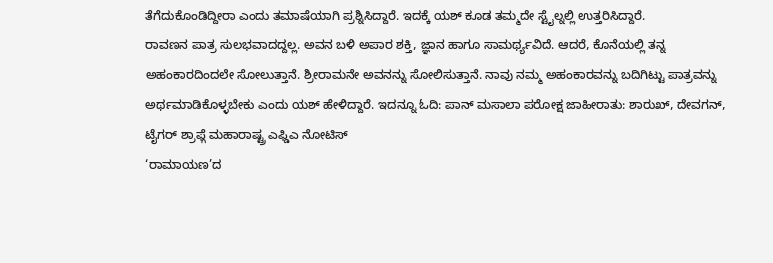ತೆಗೆದುಕೊಂಡಿದ್ದೀರಾ ಎಂದು ತಮಾಷೆಯಾಗಿ ಪ್ರಶ್ನಿಸಿದ್ದಾರೆ. ಇದಕ್ಕೆ ಯಶ್ ಕೂಡ ತಮ್ಮದೇ ಸ್ಟೈಲ್ನಲ್ಲಿ ಉತ್ತರಿಸಿದ್ದಾರೆ.
ರಾವಣನ ಪಾತ್ರ ಸುಲಭವಾದದ್ದಲ್ಲ. ಅವನ ಬಳಿ ಅಪಾರ ಶಕ್ತಿ, ಜ್ಞಾನ ಹಾಗೂ ಸಾಮರ್ಥ್ಯವಿದೆ. ಆದರೆ, ಕೊನೆಯಲ್ಲಿ ತನ್ನ ಅಹಂಕಾರದಿಂದಲೇ ಸೋಲುತ್ತಾನೆ. ಶ್ರೀರಾಮನೇ ಅವನನ್ನು ಸೋಲಿಸುತ್ತಾನೆ. ನಾವು ನಮ್ಮ ಅಹಂಕಾರವನ್ನು ಬದಿಗಿಟ್ಟು ಪಾತ್ರವನ್ನು ಅರ್ಥಮಾಡಿಕೊಳ್ಳಬೇಕು ಎಂದು ಯಶ್ ಹೇಳಿದ್ದಾರೆ. ಇದನ್ನೂ ಓದಿ: ಪಾನ್ ಮಸಾಲಾ ಪರೋಕ್ಷ ಜಾಹೀರಾತು: ಶಾರುಖ್, ದೇವಗನ್, ಟೈಗರ್ ಶ್ರಾಫ್ಗೆ ಮಹಾರಾಷ್ಟ್ರ ಎಫ್ಡಿಎ ನೋಟಿಸ್
‘ರಾಮಾಯಣ’ದ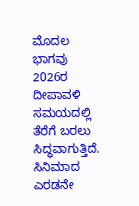ಮೊದಲ ಭಾಗವು 2026ರ ದೀಪಾವಳಿ ಸಮಯದಲ್ಲಿ ತೆರೆಗೆ ಬರಲು ಸಿದ್ಧವಾಗುತ್ತಿದೆ. ಸಿನಿಮಾದ ಎರಡನೇ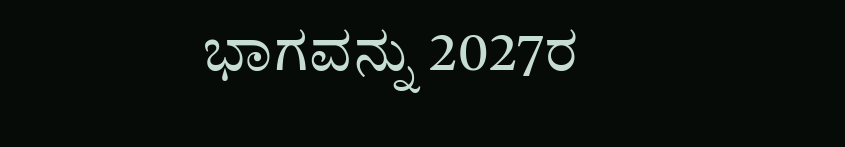ಭಾಗವನ್ನು 2027ರ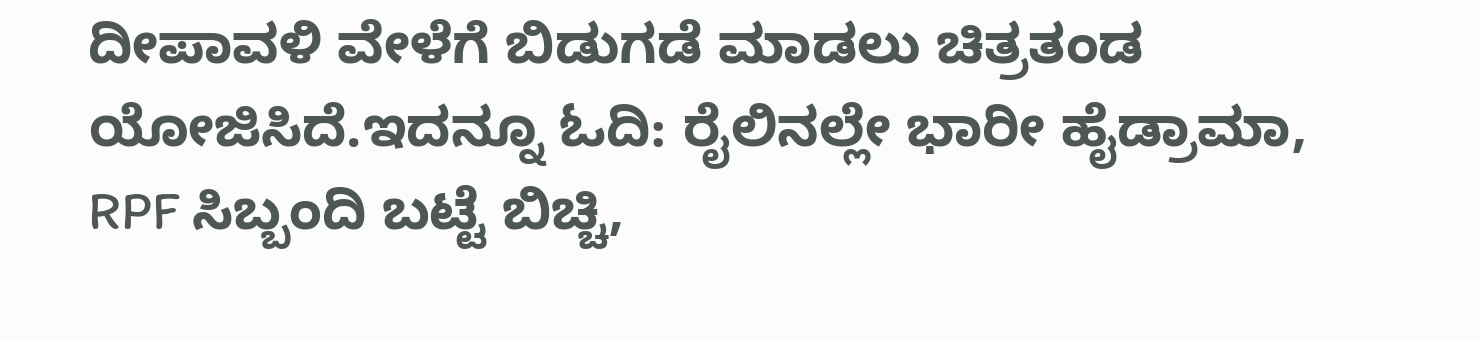ದೀಪಾವಳಿ ವೇಳೆಗೆ ಬಿಡುಗಡೆ ಮಾಡಲು ಚಿತ್ರತಂಡ ಯೋಜಿಸಿದೆ.ಇದನ್ನೂ ಓದಿ: ರೈಲಿನಲ್ಲೇ ಭಾರೀ ಹೈಡ್ರಾಮಾ, RPF ಸಿಬ್ಬಂದಿ ಬಟ್ಟೆ ಬಿಚ್ಚಿ,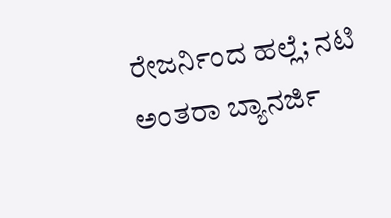ರೇಜರ್ನಿಂದ ಹಲ್ಲೆ; ನಟಿ ಅಂತರಾ ಬ್ಯಾನರ್ಜಿ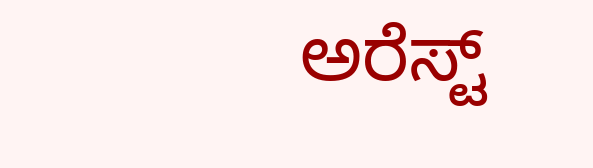ಅರೆಸ್ಟ್